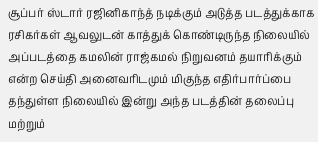சூப்பர் ஸ்டார் ரஜினிகாந்த் நடிக்கும் அடுத்த படத்துக்காக ரசிகர்கள் ஆவலுடன் காத்துக் கொண்டிருந்த நிலையில் அப்படத்தை கமலின் ராஜ்கமல் நிறுவனம் தயாரிக்கும் என்ற செய்தி அனைவரிடமும் மிகுந்த எதிர்பார்ப்பை தந்துள்ள நிலையில் இன்று அந்த படத்தின் தலைப்பு மற்றும்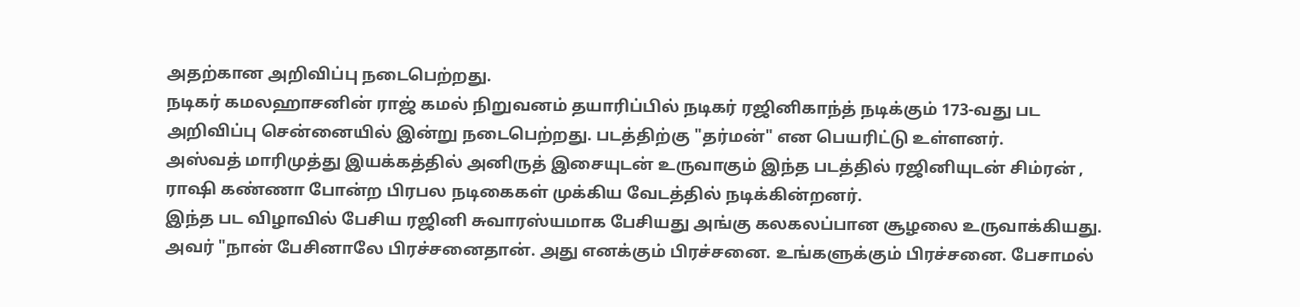அதற்கான அறிவிப்பு நடைபெற்றது.
நடிகர் கமலஹாசனின் ராஜ் கமல் நிறுவனம் தயாரிப்பில் நடிகர் ரஜினிகாந்த் நடிக்கும் 173-வது பட அறிவிப்பு சென்னையில் இன்று நடைபெற்றது. படத்திற்கு "தர்மன்" என பெயரிட்டு உள்ளனர்.
அஸ்வத் மாரிமுத்து இயக்கத்தில் அனிருத் இசையுடன் உருவாகும் இந்த படத்தில் ரஜினியுடன் சிம்ரன் , ராஷி கண்ணா போன்ற பிரபல நடிகைகள் முக்கிய வேடத்தில் நடிக்கின்றனர்.
இந்த பட விழாவில் பேசிய ரஜினி சுவாரஸ்யமாக பேசியது அங்கு கலகலப்பான சூழலை உருவாக்கியது. அவர் "நான் பேசினாலே பிரச்சனைதான். அது எனக்கும் பிரச்சனை. உங்களுக்கும் பிரச்சனை. பேசாமல்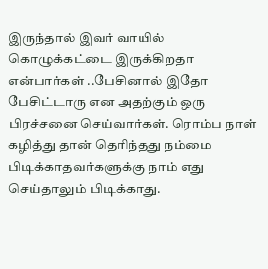இருந்தால் இவர் வாயில் கொழுக்கட்டை இருக்கிறதா என்பார்கள் ..பேசினால் இதோ பேசிட்டாரு என அதற்கும் ஒரு பிரச்சனை செய்வார்கள். ரொம்ப நாள் கழித்து தான் தெரிந்தது நம்மை பிடிக்காதவர்களுக்கு நாம் எது செய்தாலும் பிடிக்காது.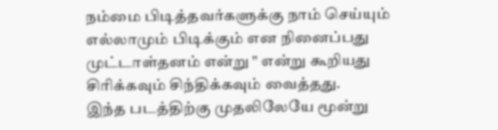நம்மை பிடித்தவர்களுக்கு நாம் செய்யும் எல்லாமும் பிடிக்கும் என நினைப்பது முட்டாள்தனம் என்று " என்று கூறியது சிரிக்கவும் சிந்திக்கவும் வைத்தது.
இந்த படத்திற்கு முதலிலேயே மூன்று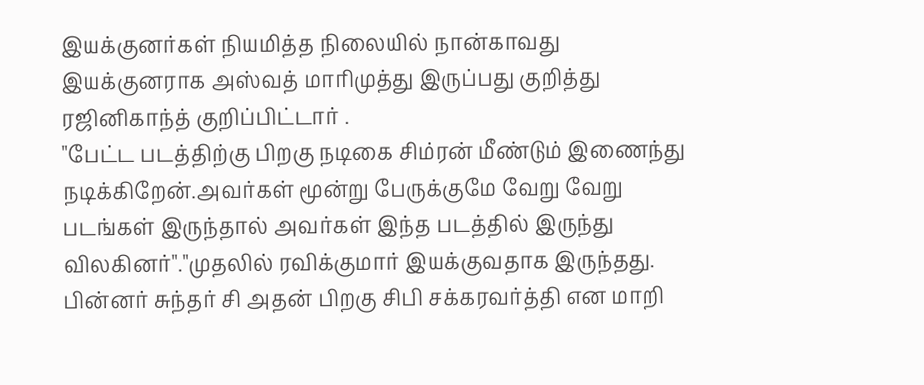இயக்குனர்கள் நியமித்த நிலையில் நான்காவது இயக்குனராக அஸ்வத் மாரிமுத்து இருப்பது குறித்து ரஜினிகாந்த் குறிப்பிட்டார் .
"பேட்ட படத்திற்கு பிறகு நடிகை சிம்ரன் மீண்டும் இணைந்து நடிக்கிறேன்.அவர்கள் மூன்று பேருக்குமே வேறு வேறு படங்கள் இருந்தால் அவர்கள் இந்த படத்தில் இருந்து விலகினர்"."முதலில் ரவிக்குமார் இயக்குவதாக இருந்தது. பின்னர் சுந்தர் சி அதன் பிறகு சிபி சக்கரவர்த்தி என மாறி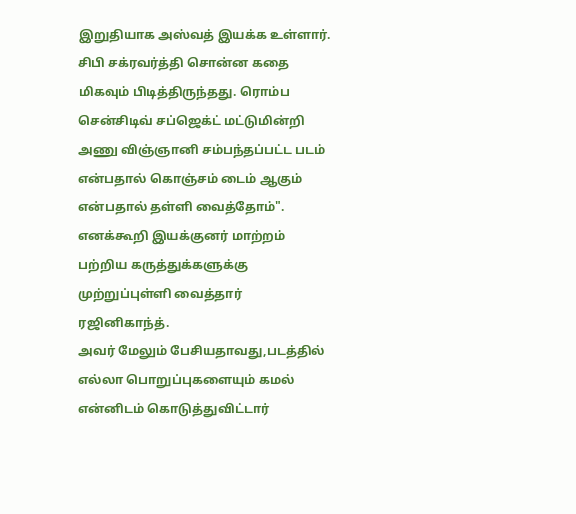இறுதியாக அஸ்வத் இயக்க உள்ளார்.
சிபி சக்ரவர்த்தி சொன்ன கதை மிகவும் பிடித்திருந்தது. ரொம்ப சென்சிடிவ் சப்ஜெக்ட் மட்டுமின்றி அணு விஞ்ஞானி சம்பந்தப்பட்ட படம் என்பதால் கொஞ்சம் டைம் ஆகும் என்பதால் தள்ளி வைத்தோம்". எனக்கூறி இயக்குனர் மாற்றம் பற்றிய கருத்துக்களுக்கு முற்றுப்புள்ளி வைத்தார் ரஜினிகாந்த்.
அவர் மேலும் பேசியதாவது,படத்தில் எல்லா பொறுப்புகளையும் கமல் என்னிடம் கொடுத்துவிட்டார்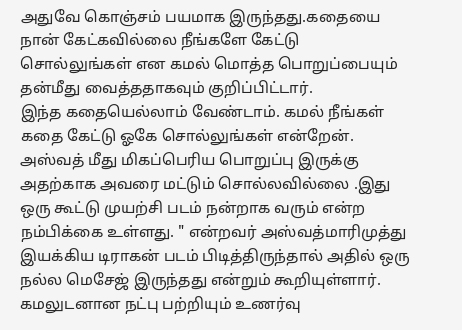அதுவே கொஞ்சம் பயமாக இருந்தது.கதையை நான் கேட்கவில்லை நீங்களே கேட்டு சொல்லுங்கள் என கமல் மொத்த பொறுப்பையும் தன்மீது வைத்ததாகவும் குறிப்பிட்டார்.
இந்த கதையெல்லாம் வேண்டாம். கமல் நீங்கள் கதை கேட்டு ஓகே சொல்லுங்கள் என்றேன். அஸ்வத் மீது மிகப்பெரிய பொறுப்பு இருக்கு அதற்காக அவரை மட்டும் சொல்லவில்லை .இது ஒரு கூட்டு முயற்சி படம் நன்றாக வரும் என்ற நம்பிக்கை உள்ளது. " என்றவர் அஸ்வத்மாரிமுத்து இயக்கிய டிராகன் படம் பிடித்திருந்தால் அதில் ஒரு நல்ல மெசேஜ் இருந்தது என்றும் கூறியுள்ளார்.
கமலுடனான நட்பு பற்றியும் உணர்வு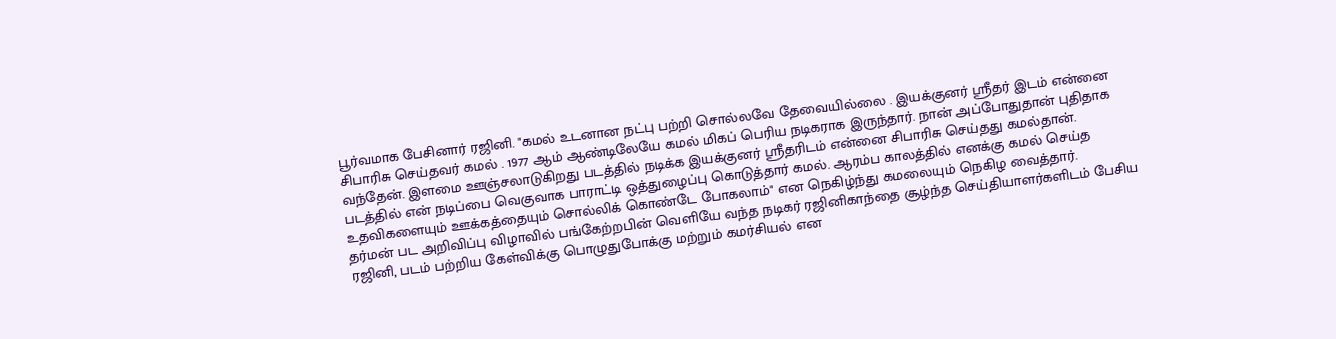பூர்வமாக பேசினார் ரஜினி. "கமல் உடனான நட்பு பற்றி சொல்லவே தேவையில்லை . இயக்குனர் ஸ்ரீதர் இடம் என்னை சிபாரிசு செய்தவர் கமல் . 1977 ஆம் ஆண்டிலேயே கமல் மிகப் பெரிய நடிகராக இருந்தார். நான் அப்போதுதான் புதிதாக வந்தேன். இளமை ஊஞ்சலாடுகிறது படத்தில் நடிக்க இயக்குனர் ஸ்ரீதரிடம் என்னை சிபாரிசு செய்தது கமல்தான். படத்தில் என் நடிப்பை வெகுவாக பாராட்டி ஒத்துழைப்பு கொடுத்தார் கமல். ஆரம்ப காலத்தில் எனக்கு கமல் செய்த உதவிகளையும் ஊக்கத்தையும் சொல்லிக் கொண்டே போகலாம்" என நெகிழ்ந்து கமலையும் நெகிழ வைத்தார்.
தர்மன் பட அறிவிப்பு விழாவில் பங்கேற்றபின் வெளியே வந்த நடிகர் ரஜினிகாந்தை சூழ்ந்த செய்தியாளர்களிடம் பேசிய ரஜினி, படம் பற்றிய கேள்விக்கு பொழுதுபோக்கு மற்றும் கமர்சியல் என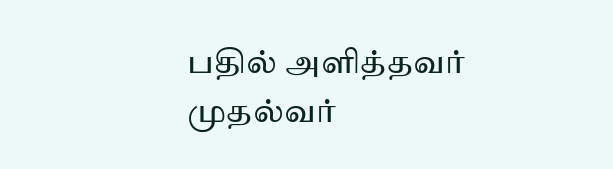பதில் அளித்தவர் முதல்வர்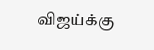விஜய்க்கு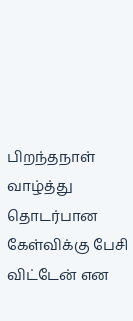பிறந்தநாள் வாழ்த்து தொடர்பான கேள்விக்கு பேசி விட்டேன் என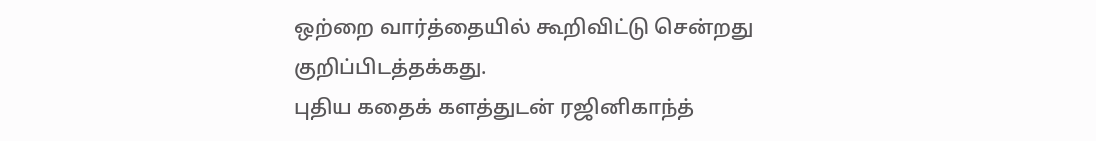ஒற்றை வார்த்தையில் கூறிவிட்டு சென்றது குறிப்பிடத்தக்கது.
புதிய கதைக் களத்துடன் ரஜினிகாந்த்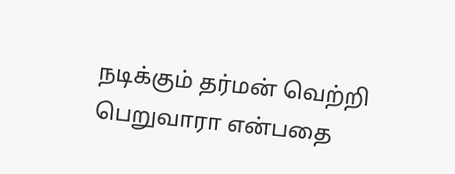நடிக்கும் தர்மன் வெற்றி பெறுவாரா என்பதை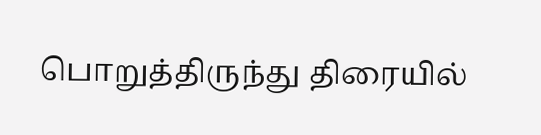பொறுத்திருந்து திரையில்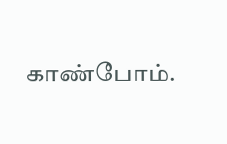காண்போம்.